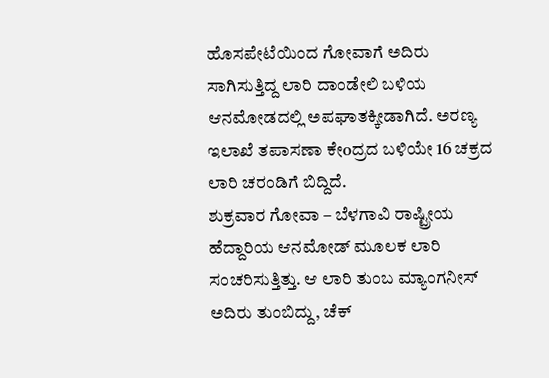ಹೊಸಪೇಟೆಯಿಂದ ಗೋವಾಗೆ ಅದಿರು ಸಾಗಿಸುತ್ತಿದ್ದ ಲಾರಿ ದಾಂಡೇಲಿ ಬಳಿಯ ಆನಮೋಡದಲ್ಲಿ ಅಪಘಾತಕ್ಕೀಡಾಗಿದೆ. ಅರಣ್ಯ ಇಲಾಖೆ ತಪಾಸಣಾ ಕೇoದ್ರದ ಬಳಿಯೇ 16 ಚಕ್ರದ ಲಾರಿ ಚರಂಡಿಗೆ ಬಿದ್ದಿದೆ.
ಶುಕ್ರವಾರ ಗೋವಾ – ಬೆಳಗಾವಿ ರಾಷ್ಟ್ರೀಯ ಹೆದ್ದಾರಿಯ ಆನಮೋಡ್ ಮೂಲಕ ಲಾರಿ ಸಂಚರಿಸುತ್ತಿತ್ತು. ಆ ಲಾರಿ ತುಂಬ ಮ್ಯಾಂಗನೀಸ್ ಅದಿರು ತುಂಬಿದ್ದು, ಚೆಕ್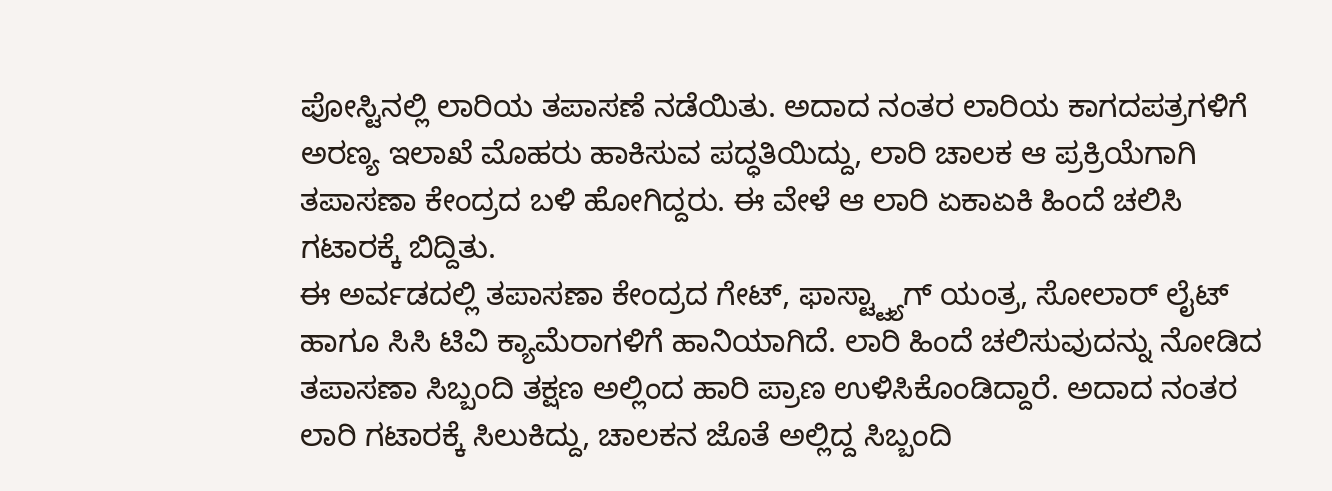ಪೋಸ್ಟಿನಲ್ಲಿ ಲಾರಿಯ ತಪಾಸಣೆ ನಡೆಯಿತು. ಅದಾದ ನಂತರ ಲಾರಿಯ ಕಾಗದಪತ್ರಗಳಿಗೆ ಅರಣ್ಯ ಇಲಾಖೆ ಮೊಹರು ಹಾಕಿಸುವ ಪದ್ಧತಿಯಿದ್ದು, ಲಾರಿ ಚಾಲಕ ಆ ಪ್ರಕ್ರಿಯೆಗಾಗಿ ತಪಾಸಣಾ ಕೇಂದ್ರದ ಬಳಿ ಹೋಗಿದ್ದರು. ಈ ವೇಳೆ ಆ ಲಾರಿ ಏಕಾಏಕಿ ಹಿಂದೆ ಚಲಿಸಿ ಗಟಾರಕ್ಕೆ ಬಿದ್ದಿತು.
ಈ ಅರ್ವಡದಲ್ಲಿ ತಪಾಸಣಾ ಕೇಂದ್ರದ ಗೇಟ್, ಫಾಸ್ಟ್ಟ್ಯಾಗ್ ಯಂತ್ರ, ಸೋಲಾರ್ ಲೈಟ್ ಹಾಗೂ ಸಿಸಿ ಟಿವಿ ಕ್ಯಾಮೆರಾಗಳಿಗೆ ಹಾನಿಯಾಗಿದೆ. ಲಾರಿ ಹಿಂದೆ ಚಲಿಸುವುದನ್ನು ನೋಡಿದ ತಪಾಸಣಾ ಸಿಬ್ಬಂದಿ ತಕ್ಷಣ ಅಲ್ಲಿಂದ ಹಾರಿ ಪ್ರಾಣ ಉಳಿಸಿಕೊಂಡಿದ್ದಾರೆ. ಅದಾದ ನಂತರ ಲಾರಿ ಗಟಾರಕ್ಕೆ ಸಿಲುಕಿದ್ದು, ಚಾಲಕನ ಜೊತೆ ಅಲ್ಲಿದ್ದ ಸಿಬ್ಬಂದಿ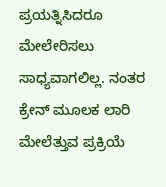ಪ್ರಯತ್ನಿಸಿದರೂ ಮೇಲೇರಿಸಲು ಸಾಧ್ಯವಾಗಲಿಲ್ಲ. ನಂತರ ಕ್ರೇನ್ ಮೂಲಕ ಲಾರಿ ಮೇಲೆತ್ತುವ ಪ್ರಕ್ರಿಯೆ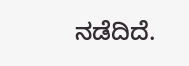ನಡೆದಿದೆ.